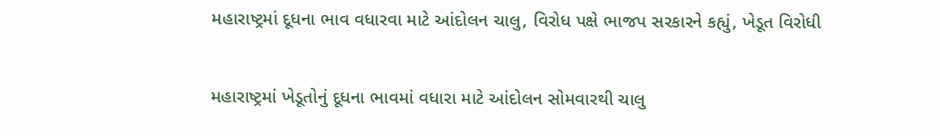મહારાષ્ટ્રમાં દૂધના ભાવ વધારવા માટે આંદોલન ચાલુ, વિરોધ પક્ષે ભાજપ સરકારને કહ્યું, ખેડૂત વિરોધી

મહારાષ્ટ્રમાં ખેડૂતોનું દૂધના ભાવમાં વધારા માટે આંદોલન સોમવારથી ચાલુ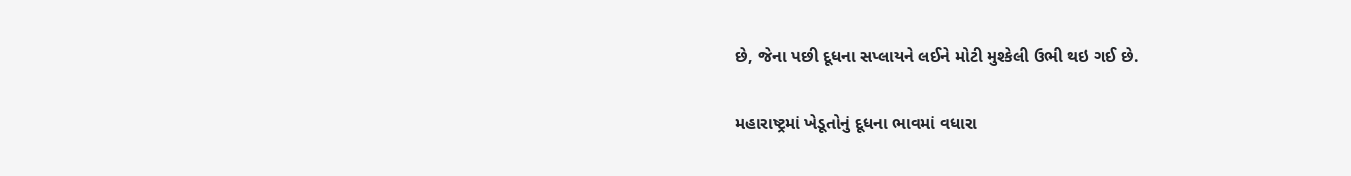છે, જેના પછી દૂધના સપ્લાયને લઈને મોટી મુશ્કેલી ઉભી થઇ ગઈ છે.

મહારાષ્ટ્રમાં ખેડૂતોનું દૂધના ભાવમાં વધારા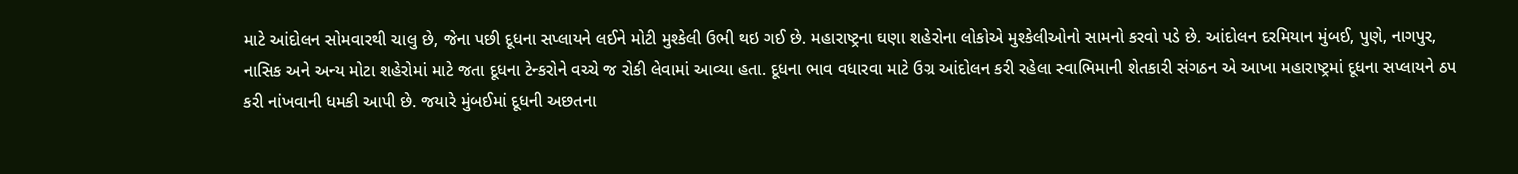માટે આંદોલન સોમવારથી ચાલુ છે, જેના પછી દૂધના સપ્લાયને લઈને મોટી મુશ્કેલી ઉભી થઇ ગઈ છે. મહારાષ્ટ્રના ઘણા શહેરોના લોકોએ મુશ્કેલીઓનો સામનો કરવો પડે છે. આંદોલન દરમિયાન મુંબઈ, પુણે, નાગપુર, નાસિક અને અન્ય મોટા શહેરોમાં માટે જતા દૂધના ટેન્કરોને વચ્ચે જ રોકી લેવામાં આવ્યા હતા. દૂધના ભાવ વધારવા માટે ઉગ્ર આંદોલન કરી રહેલા સ્વાભિમાની શેતકારી સંગઠન એ આખા મહારાષ્ટ્રમાં દૂધના સપ્લાયને ઠપ કરી નાંખવાની ધમકી આપી છે. જયારે મુંબઈમાં દૂધની અછતના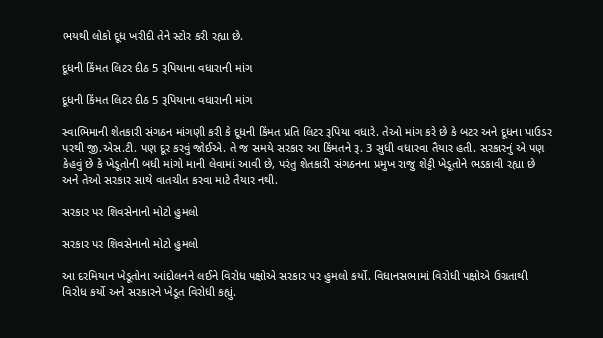ભયથી લોકો દૂધ ખરીદી તેને સ્ટોર કરી રહ્યા છે.

દૂધની કિંમત લિટર દીઠ 5 રૂપિયાના વધારાની માંગ

દૂધની કિંમત લિટર દીઠ 5 રૂપિયાના વધારાની માંગ

સ્વાભિમાની શેતકારી સંગઠન માંગણી કરી કે દૂધની કિંમત પ્રતિ લિટર રૂપિયા વધારે. તેઓ માંગ કરે છે કે બટર અને દૂધના પાઉડર પરથી જી.એસ.ટી. પણ દૂર કરવું જોઈએ. તે જ સમયે સરકાર આ કિંમતને રૂ. 3 સુધી વધારવા તૈયાર હતી. સરકારનું એ પણ કેહવું છે કે ખેડૂતોની બધી માંગો માની લેવામાં આવી છે, પરંતુ શેતકારી સંગઠનના પ્રમુખ રાજુ શેટ્ટી ખેડૂતોને ભડકાવી રહ્યા છે અને તેઓ સરકાર સાથે વાતચીત કરવા માટે તૈયાર નથી.

સરકાર પર શિવસેનાનો મોટો હુમલો

સરકાર પર શિવસેનાનો મોટો હુમલો

આ દરમિયાન ખેડૂતોના આંદોલનને લઈને વિરોધ પક્ષોએ સરકાર પર હુમલો કર્યો. વિધાનસભામાં વિરોધી પક્ષોએ ઉગ્રતાથી વિરોધ કર્યો અને સરકારને ખેડૂત વિરોધી કહ્યું.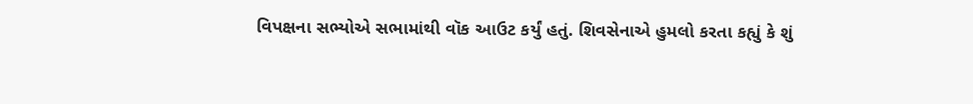વિપક્ષના સભ્યોએ સભામાંથી વૉક આઉટ કર્યું હતું. શિવસેનાએ હુમલો કરતા કહ્યું કે શું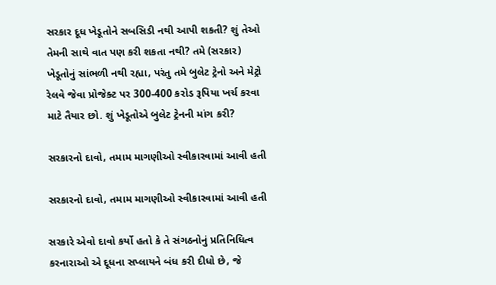સરકાર દૂધ ખેડૂતોને સબસિડી નથી આપી શકતી? શું તેઓ તેમની સાથે વાત પણ કરી શકતા નથી? તમે (સરકાર) ખેડૂતોનું સાંભળી નથી રહ્યા, પરંતુ તમે બુલેટ ટ્રેનો અને મેટ્રો રેલવે જેવા પ્રોજેક્ટ પર 300-400 કરોડ રૂપિયા ખર્ચ કરવા માટે તૈયાર છો. શું ખેડૂતોએ બુલેટ ટ્રેનની માંગ કરી?

સરકારનો દાવો, તમામ માગણીઓ સ્વીકારવામાં આવી હતી

સરકારનો દાવો, તમામ માગણીઓ સ્વીકારવામાં આવી હતી

સરકારે એવો દાવો કર્યો હતો કે તે સંગઠનોનું પ્રતિનિધિત્વ કરનારાઓ એ દૂધના સપ્લાયને બંધ કરી દીધો છે, જે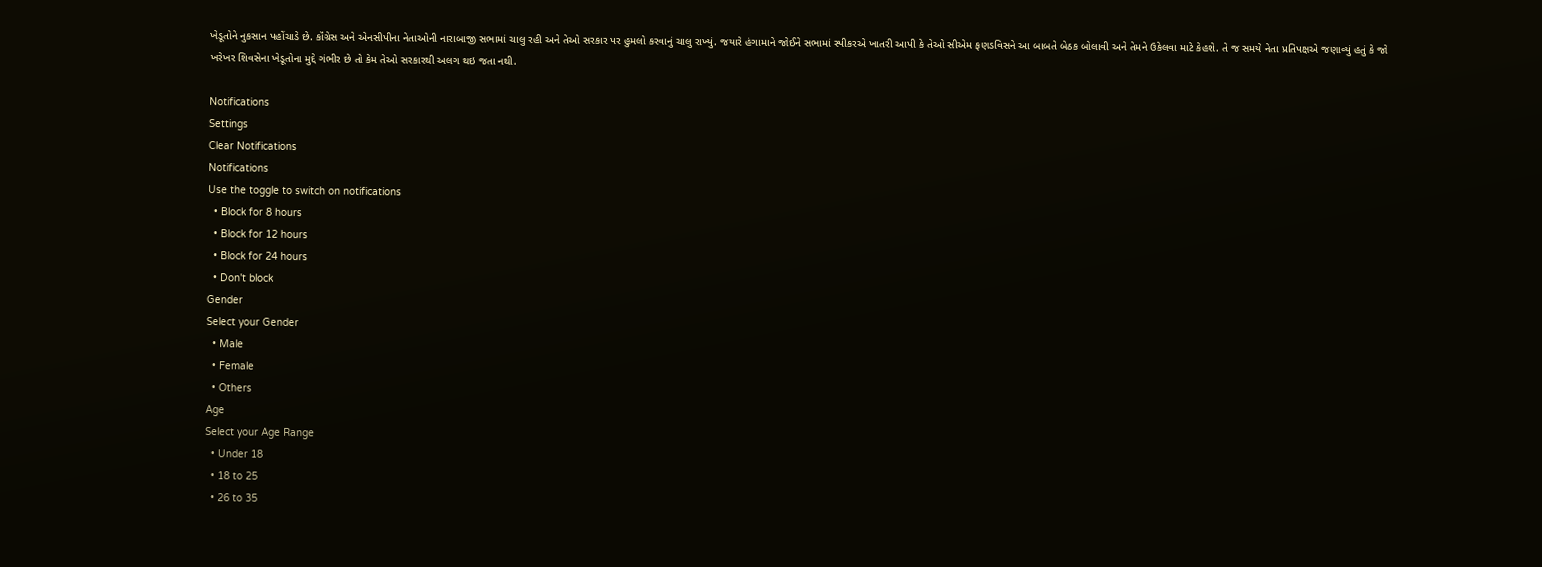ખેડૂતોને નુકસાન પહોંચાડે છે. કૉંગ્રેસ અને એનસીપીના નેતાઓની નારાબાજી સભામાં ચાલુ રહી અને તેઓ સરકાર પર હુમલો કરવાનું ચાલુ રાખ્યું. જયારે હંગામાને જોઈને સભામાં સ્પીકરએ ખાતરી આપી કે તેઓ સીએમ ફણડવિસને આ બાબતે બેઠક બોલાવી અને તેમને ઉકેલવા માટે કેહશે. તે જ સમયે નેતા પ્રતિપક્ષએ જણાવ્યું હતું કે જો ખરેખર શિવસેના ખેડૂતોના મુદ્દે ગંભીર છે તો કેમ તેઓ સરકારથી અલગ થઇ જતા નથી.

Notifications
Settings
Clear Notifications
Notifications
Use the toggle to switch on notifications
  • Block for 8 hours
  • Block for 12 hours
  • Block for 24 hours
  • Don't block
Gender
Select your Gender
  • Male
  • Female
  • Others
Age
Select your Age Range
  • Under 18
  • 18 to 25
  • 26 to 35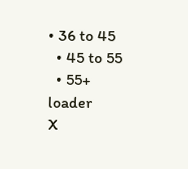• 36 to 45
  • 45 to 55
  • 55+
loader
X